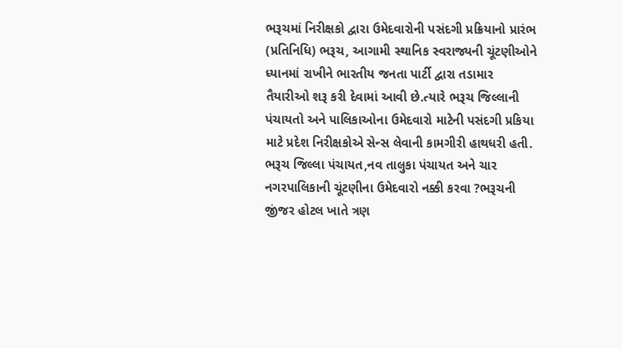ભરૂચમાં નિરીક્ષકો દ્વારા ઉમેદવારોની પસંદગી પ્રક્રિયાનો પ્રારંભ
(પ્રતિનિધિ) ભરૂચ, આગામી સ્થાનિક સ્વરાજ્યની ચૂંટણીઓને ધ્યાનમાં રાખીને ભારતીય જનતા પાર્ટી દ્વારા તડામાર તૈયારીઓ શરૂ કરી દેવામાં આવી છે.ત્યારે ભરૂચ જિલ્લાની પંચાયતો અને પાલિકાઓના ઉમેદવારો માટેની પસંદગી પ્રકિયા માટે પ્રદેશ નિરીક્ષકોએ સેન્સ લેવાની કામગીરી હાથધરી હતી.
ભરૂચ જિલ્લા પંચાયત,નવ તાલુકા પંચાયત અને ચાર નગરપાલિકાની ચૂંટણીના ઉમેદવારો નક્કી કરવા ?ભરૂચની જીંજર હોટલ ખાતે ત્રણ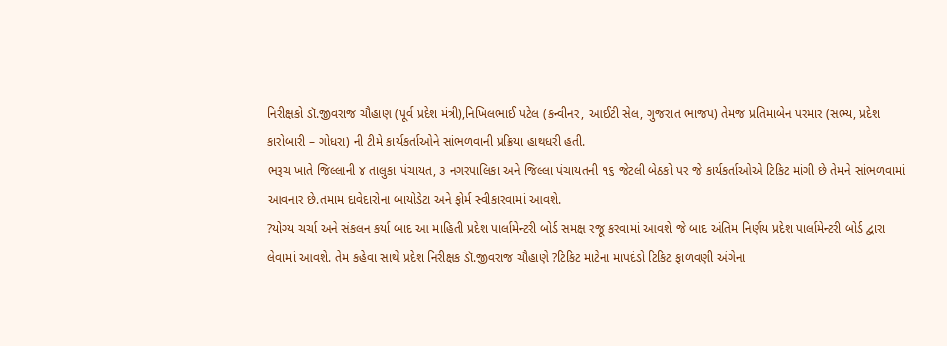નિરીક્ષકો ડૉ.જીવરાજ ચૌહાણ (પૂર્વ પ્રદેશ મંત્રી),નિખિલભાઈ પટેલ (કન્વીનર, આઈટી સેલ, ગુજરાત ભાજપ) તેમજ પ્રતિમાબેન પરમાર (સભ્ય, પ્રદેશ કારોબારી – ગોધરા) ની ટીમે કાર્યકર્તાઓને સાંભળવાની પ્રક્રિયા હાથધરી હતી.
ભરૂચ ખાતે જિલ્લાની ૪ તાલુકા પંચાયત, ૩ નગરપાલિકા અને જિલ્લા પંચાયતની ૧૬ જેટલી બેઠકો પર જે કાર્યકર્તાઓએ ટિકિટ માંગી છે તેમને સાંભળવામાં આવનાર છે.તમામ દાવેદારોના બાયોડેટા અને ફોર્મ સ્વીકારવામાં આવશે.
?યોગ્ય ચર્ચા અને સંકલન કર્યા બાદ આ માહિતી પ્રદેશ પાર્લામેન્ટરી બોર્ડ સમક્ષ રજૂ કરવામાં આવશે જે બાદ અંતિમ નિર્ણય પ્રદેશ પાર્લામેન્ટરી બોર્ડ દ્વારા લેવામાં આવશે. તેમ કહેવા સાથે પ્રદેશ નિરીક્ષક ડૉ.જીવરાજ ચૌહાણે ?ટિકિટ માટેના માપદંડો ટિકિટ ફાળવણી અંગેના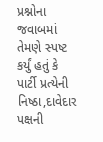પ્રશ્નોના જવાબમાં તેમણે સ્પષ્ટ કર્યું હતું કે પાર્ટી પ્રત્યેની નિષ્ઠા,દાવેદાર પક્ષની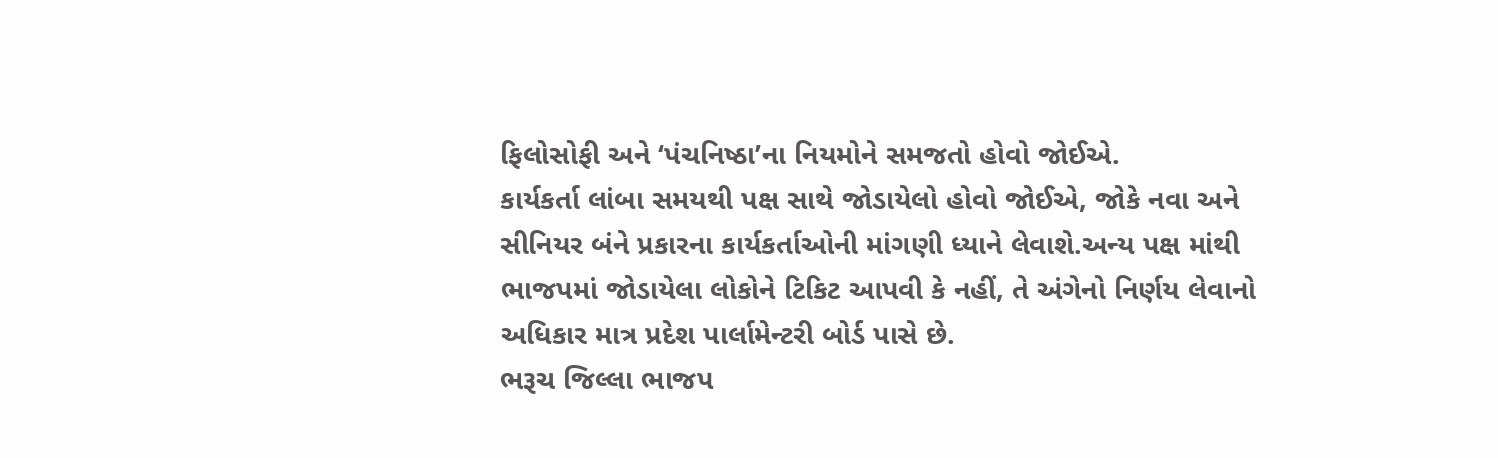ફિલોસોફી અને ‘પંચનિષ્ઠા’ના નિયમોને સમજતો હોવો જોઈએ.
કાર્યકર્તા લાંબા સમયથી પક્ષ સાથે જોડાયેલો હોવો જોઈએ, જોકે નવા અને સીનિયર બંને પ્રકારના કાર્યકર્તાઓની માંગણી ધ્યાને લેવાશે.અન્ય પક્ષ માંથી ભાજપમાં જોડાયેલા લોકોને ટિકિટ આપવી કે નહીં, તે અંગેનો નિર્ણય લેવાનો અધિકાર માત્ર પ્રદેશ પાર્લામેન્ટરી બોર્ડ પાસે છે.
ભરૂચ જિલ્લા ભાજપ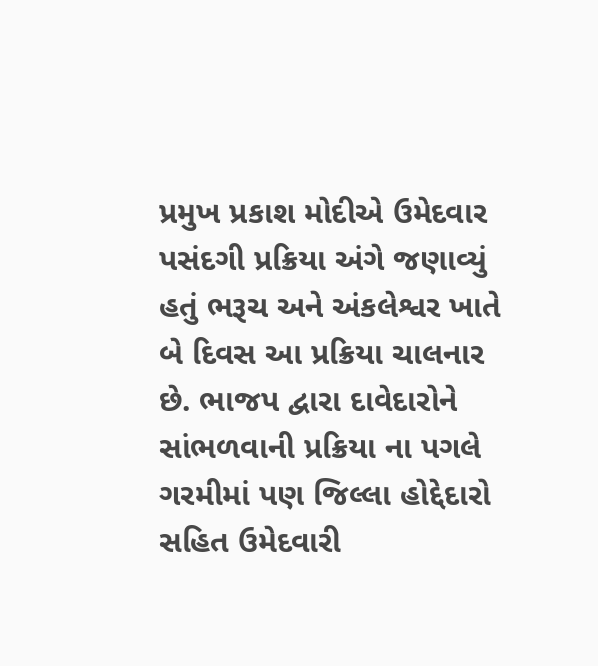પ્રમુખ પ્રકાશ મોદીએ ઉમેદવાર પસંદગી પ્રક્રિયા અંગે જણાવ્યું હતું ભરૂચ અને અંકલેશ્વર ખાતે બે દિવસ આ પ્રક્રિયા ચાલનાર છે. ભાજપ દ્વારા દાવેદારોને સાંભળવાની પ્રક્રિયા ના પગલે ગરમીમાં પણ જિલ્લા હોદ્દેદારો સહિત ઉમેદવારી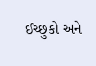ઈચ્છુકો અને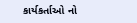કાર્યકર્તાઓ નો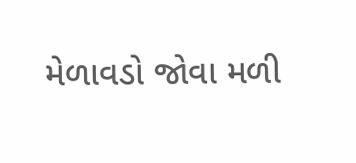મેળાવડો જોવા મળી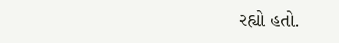રહ્યો હતો.